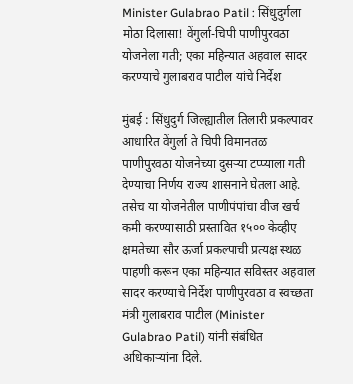Minister Gulabrao Patil : सिंधुदुर्गला मोठा दिलासा! वेंगुर्ला-चिपी पाणीपुरवठा योजनेला गती; एका महिन्यात अहवाल सादर करण्याचे गुलाबराव पाटील यांचे निर्देश

मुंबई : सिंधुदुर्ग जिल्ह्यातील तिलारी प्रकल्पावर आधारित वेंगुर्ला ते चिपी विमानतळ पाणीपुरवठा योजनेच्या दुसऱ्या टप्प्याला गती देण्याचा निर्णय राज्य शासनाने घेतला आहे. तसेच या योजनेतील पाणीपंपांचा वीज खर्च कमी करण्यासाठी प्रस्तावित १५०० केव्हीए क्षमतेच्या सौर ऊर्जा प्रकल्पाची प्रत्यक्ष स्थळ पाहणी करून एका महिन्यात सविस्तर अहवाल सादर करण्याचे निर्देश पाणीपुरवठा व स्वच्छता मंत्री गुलाबराव पाटील (Minister Gulabrao Patil) यांनी संबंधित अधिकाऱ्यांना दिले.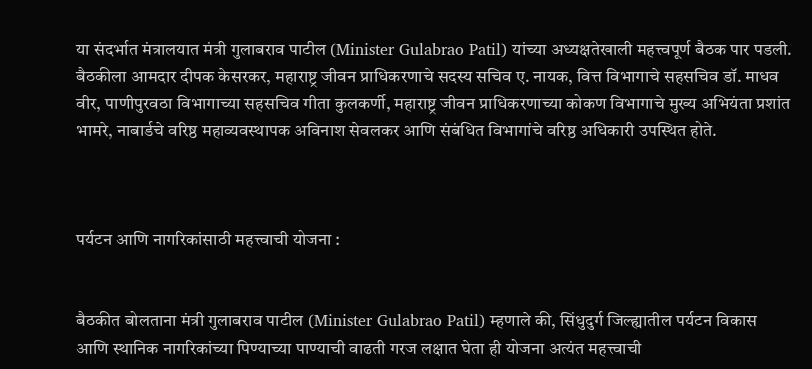या संदर्भात मंत्रालयात मंत्री गुलाबराव पाटील (Minister Gulabrao Patil) यांच्या अध्यक्षतेखाली महत्त्वपूर्ण बैठक पार पडली. बैठकीला आमदार दीपक केसरकर, महाराष्ट्र जीवन प्राधिकरणाचे सदस्य सचिव ए. नायक, वित्त विभागाचे सहसचिव डॉ. माधव वीर, पाणीपुरवठा विभागाच्या सहसचिव गीता कुलकर्णी, महाराष्ट्र जीवन प्राधिकरणाच्या कोकण विभागाचे मुख्य अभियंता प्रशांत भामरे, नाबार्डचे वरिष्ठ महाव्यवस्थापक अविनाश सेवलकर आणि संबंधित विभागांचे वरिष्ठ अधिकारी उपस्थित होते.



पर्यटन आणि नागरिकांसाठी महत्त्वाची योजना :


बैठकीत बोलताना मंत्री गुलाबराव पाटील (Minister Gulabrao Patil) म्हणाले की, सिंधुदुर्ग जिल्ह्यातील पर्यटन विकास आणि स्थानिक नागरिकांच्या पिण्याच्या पाण्याची वाढती गरज लक्षात घेता ही योजना अत्यंत महत्त्वाची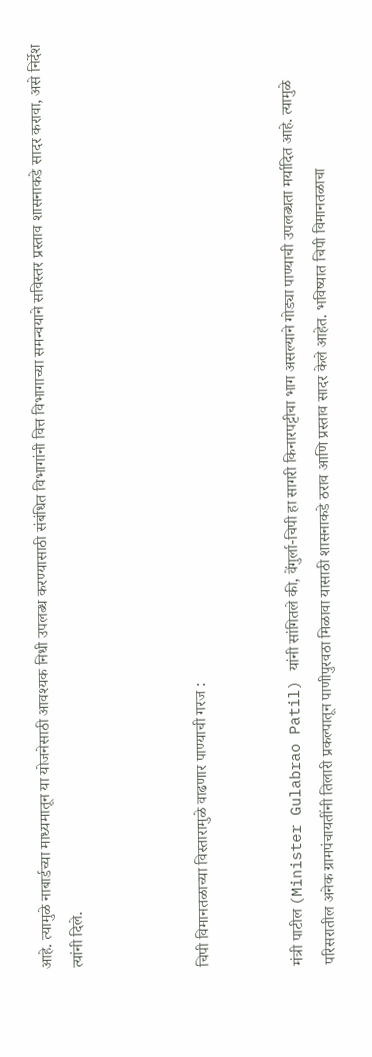आहे. त्यामुळे नाबार्डच्या माध्यमातून या योजनेसाठी आवश्यक निधी उपलब्ध करण्यासाठी संबंधित विभागांनी वित्त विभागाच्या समन्वयाने सविस्तर प्रस्ताव शासनाकडे सादर करावा, असे निर्देश त्यांनी दिले.



चिपी विमानतळाच्या विस्तारामुळे वाढणार पाण्याची गरज :


मंत्री पाटील (Minister Gulabrao Patil) यांनी सांगितले की, वेंगुर्ला-चिपी हा सागरी किनारपट्टीचा भाग असल्याने गोड्या पाण्याची उपलब्धता मर्यादित आहे. त्यामुळे परिसरातील अनेक ग्रामपंचायतींनी तिलारी प्रकल्पातून पाणीपुरवठा मिळावा यासाठी शासनाकडे ठराव आणि प्रस्ताव सादर केले आहेत. भविष्यात चिपी विमानतळाचा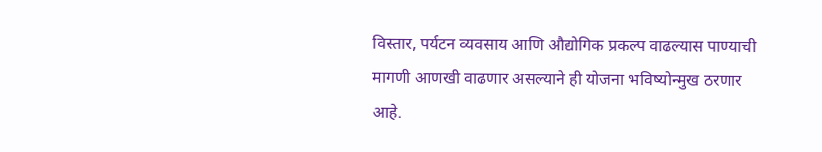विस्तार, पर्यटन व्यवसाय आणि औद्योगिक प्रकल्प वाढल्यास पाण्याची मागणी आणखी वाढणार असल्याने ही योजना भविष्योन्मुख ठरणार आहे.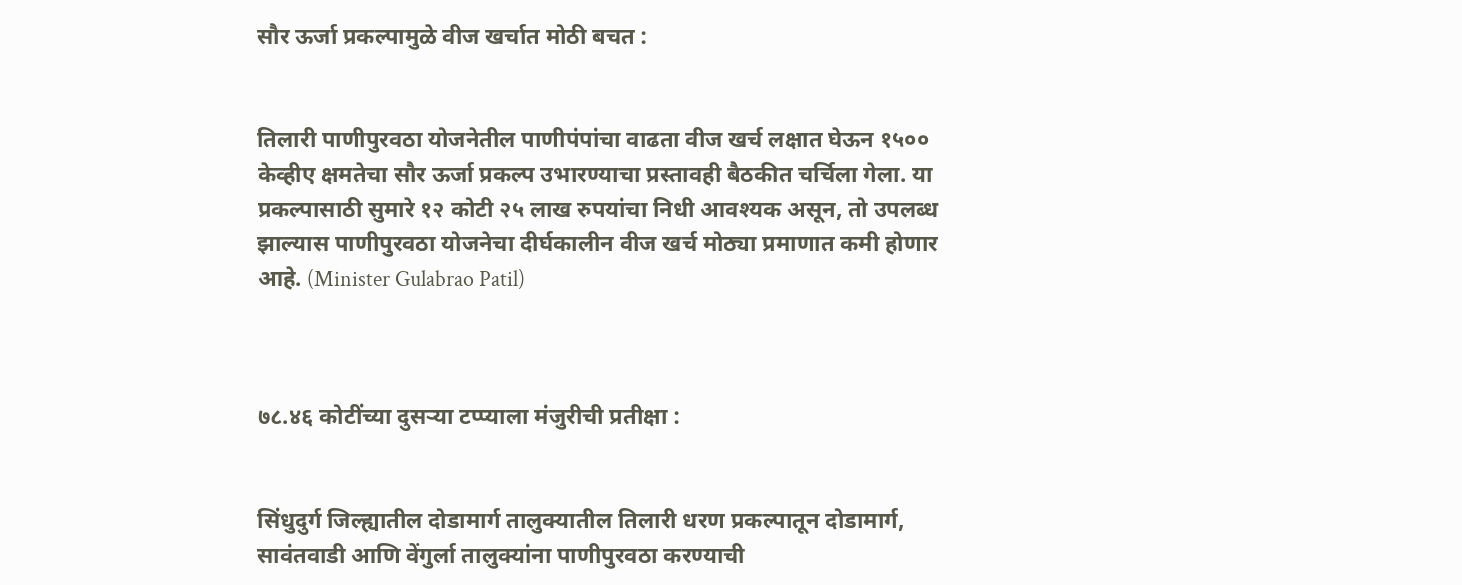सौर ऊर्जा प्रकल्पामुळे वीज खर्चात मोठी बचत :


तिलारी पाणीपुरवठा योजनेतील पाणीपंपांचा वाढता वीज खर्च लक्षात घेऊन १५०० केव्हीए क्षमतेचा सौर ऊर्जा प्रकल्प उभारण्याचा प्रस्तावही बैठकीत चर्चिला गेला. या प्रकल्पासाठी सुमारे १२ कोटी २५ लाख रुपयांचा निधी आवश्यक असून, तो उपलब्ध झाल्यास पाणीपुरवठा योजनेचा दीर्घकालीन वीज खर्च मोठ्या प्रमाणात कमी होणार आहे. (Minister Gulabrao Patil)



७८.४६ कोटींच्या दुसऱ्या टप्प्याला मंजुरीची प्रतीक्षा :


सिंधुदुर्ग जिल्ह्यातील दोडामार्ग तालुक्यातील तिलारी धरण प्रकल्पातून दोडामार्ग, सावंतवाडी आणि वेंगुर्ला तालुक्यांना पाणीपुरवठा करण्याची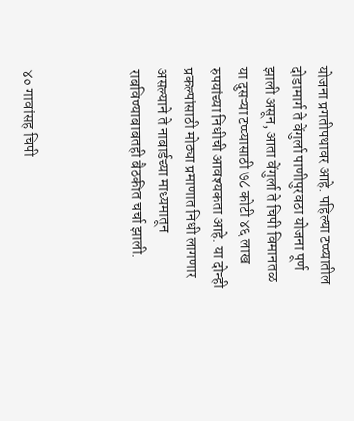योजना प्रगतीपथावर आहे. पहिल्या टप्प्यातील दोडामार्ग ते वेंगुर्ला पाणीपुरवठा योजना पूर्ण झाली असून, आता वेंगुर्ला ते चिपी विमानतळ या दुसऱ्या टप्प्यासाठी ७८ कोटी ४६ लाख रुपयांच्या निधीची आवश्यकता आहे. या दोन्ही प्रकल्पांसाठी मोठ्या प्रमाणात निधी लागणार असल्याने ते नाबार्डच्या माध्यमातून राबविण्याबाबतही बैठकीत चर्चा झाली.



४० गावांसह चिपी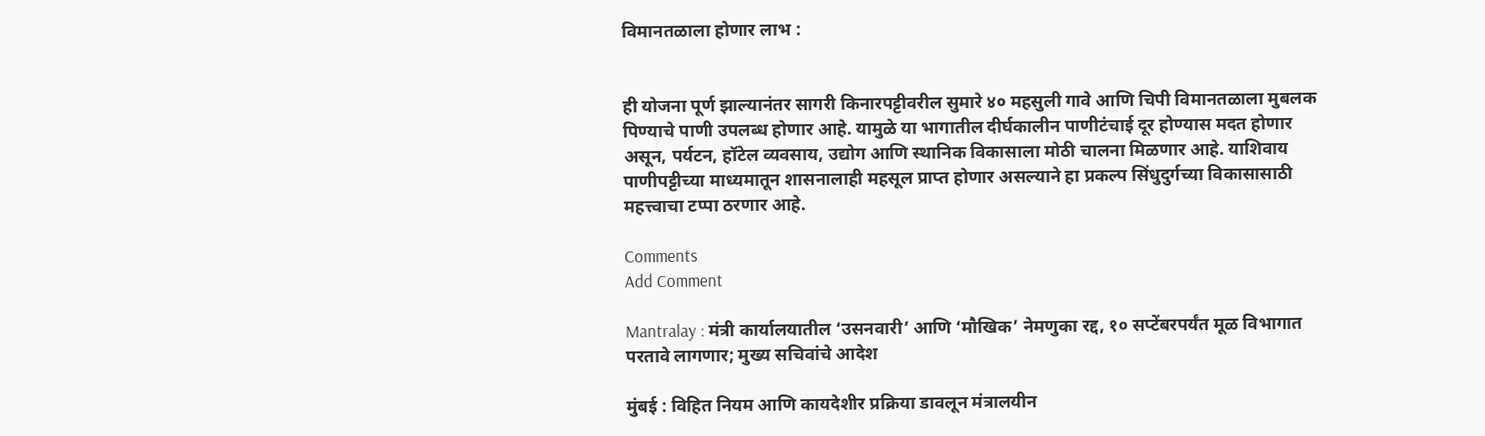विमानतळाला होणार लाभ :


ही योजना पूर्ण झाल्यानंतर सागरी किनारपट्टीवरील सुमारे ४० महसुली गावे आणि चिपी विमानतळाला मुबलक पिण्याचे पाणी उपलब्ध होणार आहे. यामुळे या भागातील दीर्घकालीन पाणीटंचाई दूर होण्यास मदत होणार असून, पर्यटन, हॉटेल व्यवसाय, उद्योग आणि स्थानिक विकासाला मोठी चालना मिळणार आहे. याशिवाय पाणीपट्टीच्या माध्यमातून शासनालाही महसूल प्राप्त होणार असल्याने हा प्रकल्प सिंधुदुर्गच्या विकासासाठी महत्त्वाचा टप्पा ठरणार आहे.

Comments
Add Comment

Mantralay : मंत्री कार्यालयातील ‘उसनवारी’ आणि ‘मौखिक’ नेमणुका रद्द, १० सप्टेंबरपर्यंत मूळ विभागात परतावे लागणार; मुख्य सचिवांचे आदेश

मुंबई : विहित नियम आणि कायदेशीर प्रक्रिया डावलून मंत्रालयीन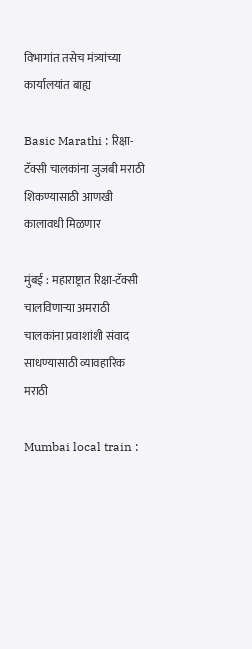विभागांत तसेच मंत्र्यांच्या कार्यालयांत बाह्य

Basic Marathi : रिक्षा-टॅक्सी चालकांना जुजबी मराठी शिकण्यासाठी आणखी कालावधी मिळणार

मुंबई : महाराष्ट्रात रिक्षा-टॅक्सी चालविणाऱ्या अमराठी चालकांना प्रवाशांशी संवाद साधण्यासाठी व्यावहारिक मराठी

Mumbai local train :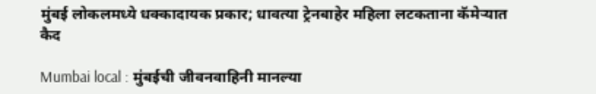मुंबई लोकलमध्ये धक्कादायक प्रकार; धावत्या ट्रेनबाहेर महिला लटकताना कॅमेऱ्यात कैद

Mumbai local : मुंबईची जीवनवाहिनी मानल्या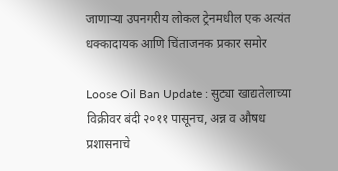जाणाऱ्या उपनगरीय लोकल ट्रेनमधील एक अत्यंत धक्कादायक आणि चिंताजनक प्रकार समोर

Loose Oil Ban Update : सुट्या खाद्यतेलाच्या विक्रीवर बंदी २०११ पासूनच, अन्न व औषध प्रशासनाचे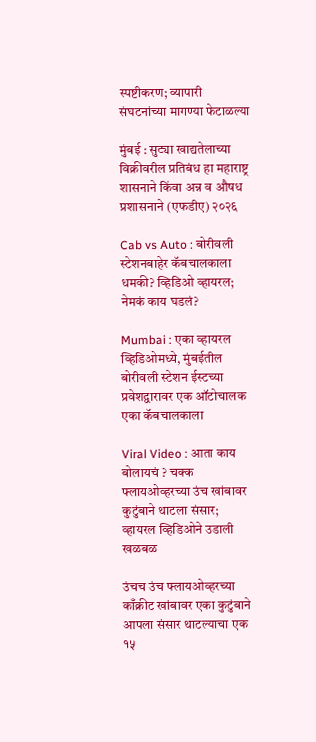स्पष्टीकरण; व्यापारी संघटनांच्या मागण्या फेटाळल्या

मुंबई : सुट्या खाद्यतेलाच्या विक्रीवरील प्रतिबंध हा महाराष्ट्र शासनाने किंवा अन्न व औषध प्रशासनाने (एफडीए) २०२६

Cab vs Auto : बोरीवली स्टेशनबाहेर कॅबचालकाला धमकी? व्हिडिओ व्हायरल; नेमकं काय घडलं?

Mumbai : एका व्हायरल व्हिडिओमध्ये, मुंबईतील बोरीवली स्टेशन ईस्टच्या प्रवेशद्वारावर एक ऑटोचालक एका कॅबचालकाला

Viral Video : आता काय बोलायचं ? चक्क फ्लायओव्हरच्या उंच खांबावर कुटुंबाने थाटला संसार; व्हायरल व्हिडिओने उडाली खळबळ

उंचच उंच फ्लायओव्हरच्या काँक्रीट खांबावर एका कुटुंबाने आपला संसार थाटल्याचा एक १५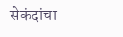सेकंदांचा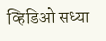व्हिडिओ सध्या